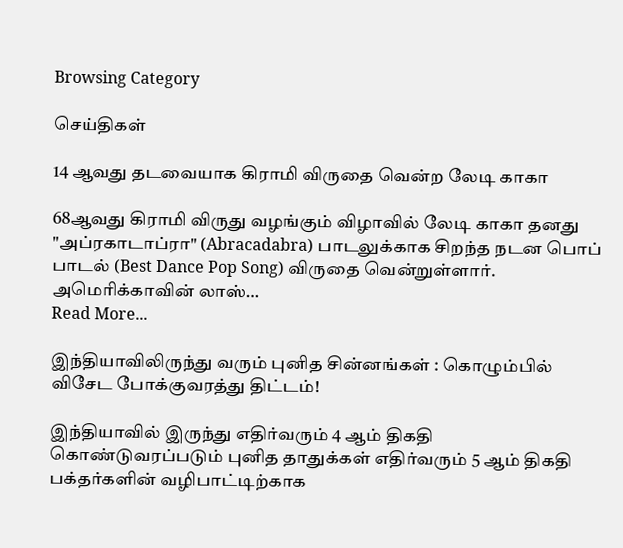Browsing Category

செய்திகள்

14 ஆவது தடவையாக கிராமி விருதை வென்ற லேடி காகா

68ஆவது கிராமி விருது வழங்கும் விழாவில் லேடி காகா தனது "அப்ரகாடாப்ரா" (Abracadabra) பாடலுக்காக சிறந்த நடன பொப் பாடல் (Best Dance Pop Song) விருதை வென்றுள்ளார். அமெரிக்காவின் லாஸ்…
Read More...

இந்தியாவிலிருந்து வரும் புனித சின்னங்கள் : கொழும்பில் விசேட போக்குவரத்து திட்டம்!

இந்தியாவில் இருந்து எதிர்வரும் 4 ஆம் திகதி கொண்டுவரப்படும் புனித தாதுக்கள் எதிர்வரும் 5 ஆம் திகதி பக்தர்களின் வழிபாட்டிற்காக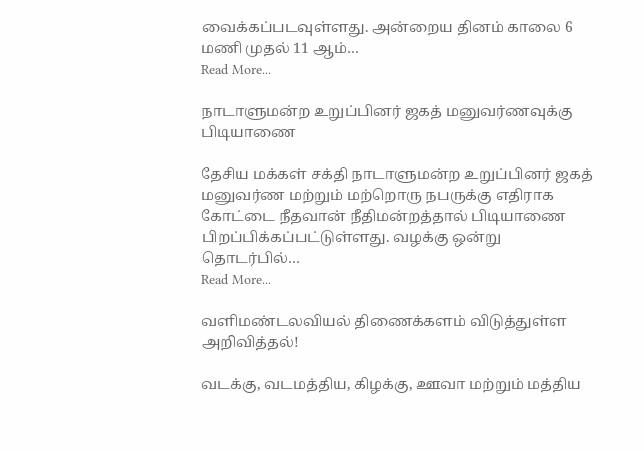வைக்கப்படவுள்ளது. அன்றைய தினம் காலை 6 மணி முதல் 11 ஆம்…
Read More...

நாடாளுமன்ற உறுப்பினர் ஜகத் மனுவர்ணவுக்கு பிடியாணை

தேசிய மக்கள் சக்தி நாடாளுமன்ற உறுப்பினர் ஜகத் மனுவர்ண மற்றும் மற்றொரு நபருக்கு எதிராக கோட்டை நீதவான் நீதிமன்றத்தால் பிடியாணை பிறப்பிக்கப்பட்டுள்ளது. வழக்கு ஒன்று தொடர்பில்…
Read More...

வளிமண்டலவியல் திணைக்களம் விடுத்துள்ள அறிவித்தல்!

வடக்கு, வடமத்திய, கிழக்கு, ஊவா மற்றும் மத்திய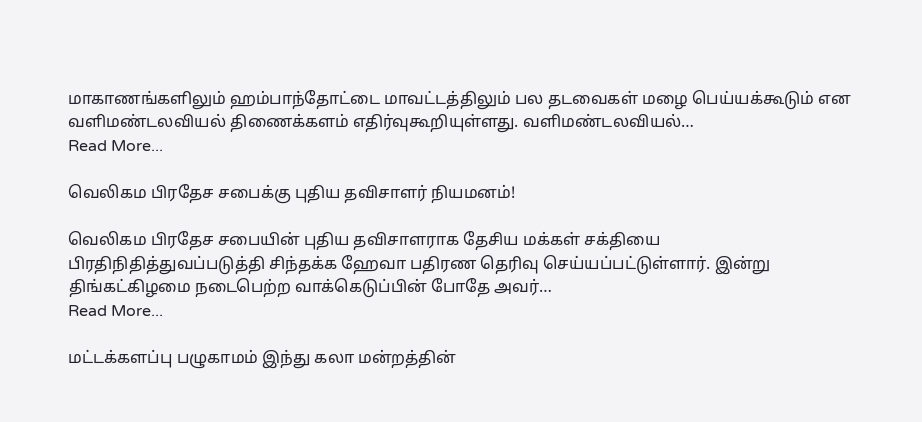மாகாணங்களிலும் ஹம்பாந்தோட்டை மாவட்டத்திலும் பல தடவைகள் மழை பெய்யக்கூடும் என வளிமண்டலவியல் திணைக்களம் எதிர்வுகூறியுள்ளது. வளிமண்டலவியல்…
Read More...

வெலிகம பிரதேச சபைக்கு புதிய தவிசாளர் நியமனம்!

வெலிகம பிரதேச சபையின் புதிய தவிசாளராக தேசிய மக்கள் சக்தியை பிரதிநிதித்துவப்படுத்தி சிந்தக்க ஹேவா பதிரண தெரிவு செய்யப்பட்டுள்ளார். இன்று திங்கட்கிழமை நடைபெற்ற வாக்கெடுப்பின் போதே அவர்…
Read More...

மட்டக்களப்பு பழுகாமம் இந்து கலா மன்றத்தின்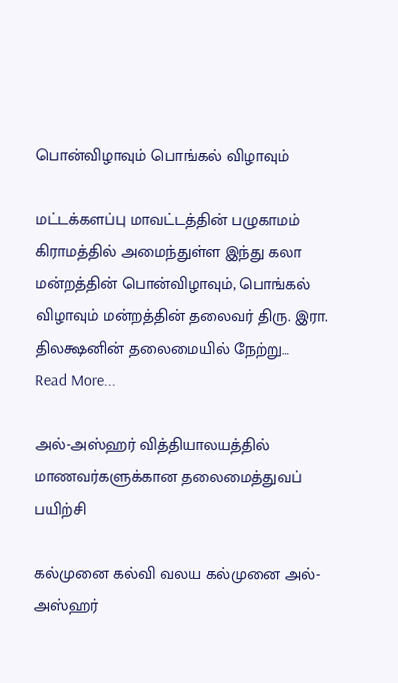பொன்விழாவும் பொங்கல் விழாவும்

மட்டக்களப்பு மாவட்டத்தின் பழுகாமம் கிராமத்தில் அமைந்துள்ள இந்து கலா மன்றத்தின் பொன்விழாவும், பொங்கல் விழாவும் மன்றத்தின் தலைவர் திரு. இரா. திலக்ஷனின் தலைமையில் நேற்று…
Read More...

அல்-அஸ்ஹர் வித்தியாலயத்தில் மாணவர்களுக்கான தலைமைத்துவப் பயிற்சி

கல்முனை கல்வி வலய கல்முனை அல்-அஸ்ஹர்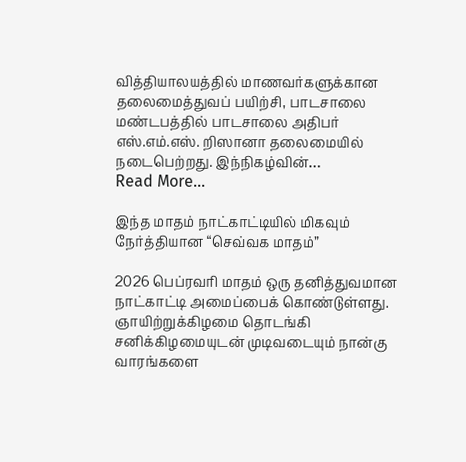வித்தியாலயத்தில் மாணவர்களுக்கான தலைமைத்துவப் பயிற்சி, பாடசாலை மண்டபத்தில் பாடசாலை அதிபர் எஸ்.எம்.எஸ். றிஸானா தலைமையில் நடைபெற்றது. இந்நிகழ்வின்…
Read More...

இந்த மாதம் நாட்காட்டியில் மிகவும் நேர்த்தியான “செவ்வக மாதம்”

2026 பெப்ரவரி மாதம் ஒரு தனித்துவமான நாட்காட்டி அமைப்பைக் கொண்டுள்ளது. ஞாயிற்றுக்கிழமை தொடங்கி சனிக்கிழமையுடன் முடிவடையும் நான்கு வாரங்களை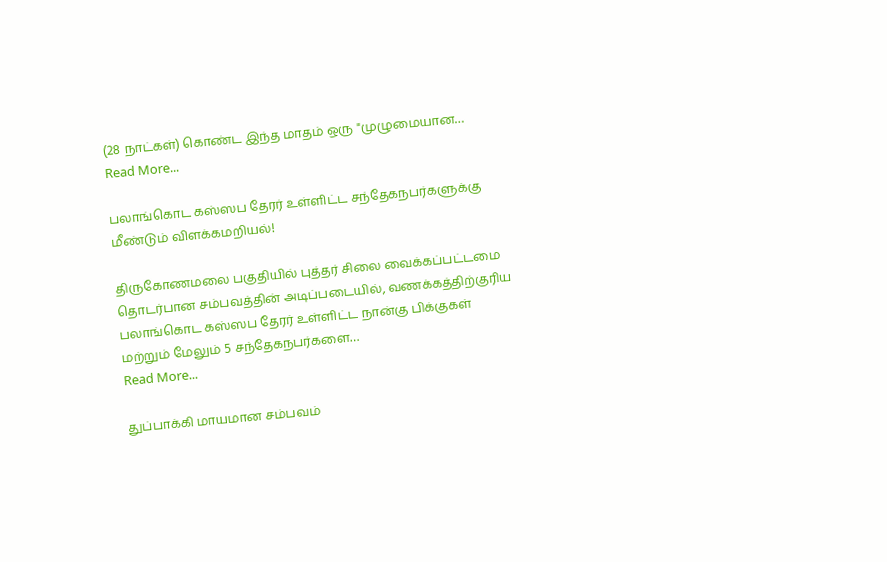(28 நாட்கள்) கொண்ட இந்த மாதம் ஒரு "முழுமையான…
Read More...

பலாங்கொட கஸ்ஸப தேரர் உள்ளிட்ட சந்தேகநபர்களுக்கு மீண்டும் விளக்கமறியல்!

திருகோணமலை பகுதியில் புத்தர் சிலை வைக்கப்பட்டமை தொடர்பான சம்பவத்தின் அடிப்படையில், வணக்கத்திற்குரிய பலாங்கொட கஸ்ஸப தேரர் உள்ளிட்ட நான்கு பிக்குகள் மற்றும் மேலும் 5 சந்தேகநபர்களை…
Read More...

துப்பாக்கி மாயமான சம்பவம்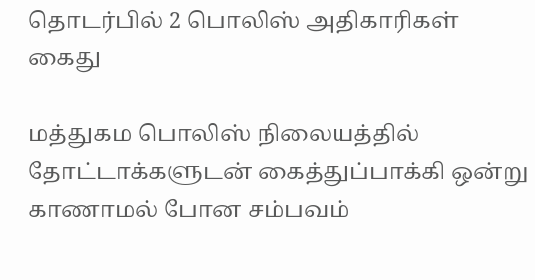தொடர்பில் 2 பொலிஸ் அதிகாரிகள் கைது

மத்துகம பொலிஸ் நிலையத்தில் தோட்டாக்களுடன் கைத்துப்பாக்கி ஒன்று காணாமல் போன சம்பவம்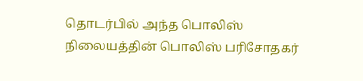தொடர்பில் அந்த பொலிஸ் நிலையத்தின் பொலிஸ் பரிசோதகர்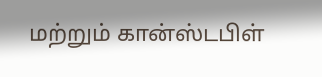மற்றும் கான்ஸ்டபிள்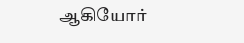ஆகியோர்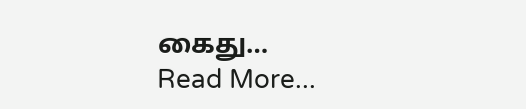கைது…
Read More...